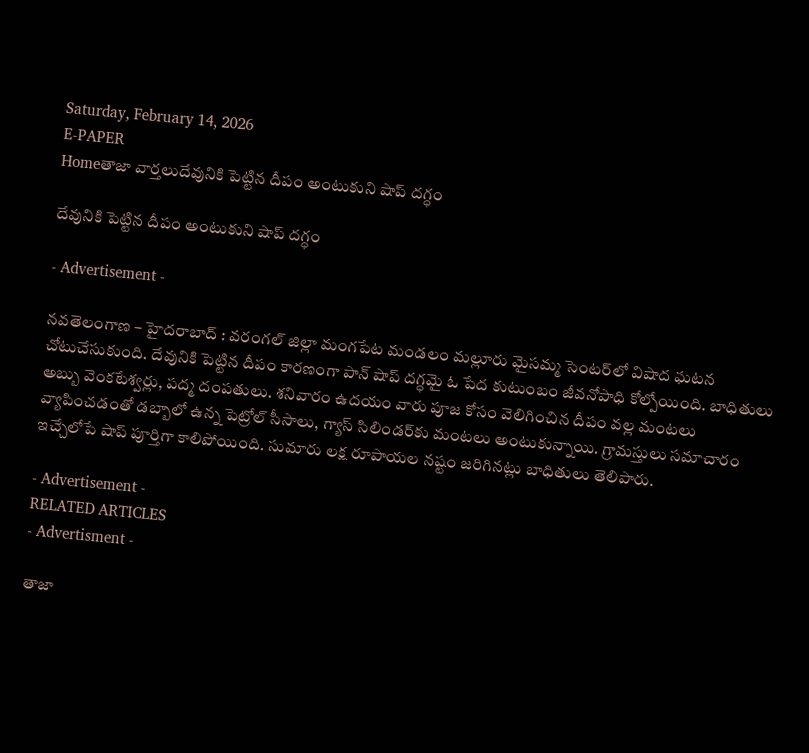Saturday, February 14, 2026
E-PAPER
Homeతాజా వార్తలుదేవునికి పెట్టిన దీపం అంటుకుని షాప్ దగ్ధం

దేవునికి పెట్టిన దీపం అంటుకుని షాప్ దగ్ధం

- Advertisement -

నవతెలంగాణ – హైదరాబాద్ : వరంగల్‌ జిల్లా మంగపేట మండలం మల్లూరు మైసమ్మ సెంటర్‌లో విషాద ఘటన చోటుచేసుకుంది. దేవునికి పెట్టిన దీపం కారణంగా పాన్ షాప్ దగ్ధమై ఓ పేద కుటుంబం జీవనోపాధి కోల్పోయింది. బాధితులు అబ్బు వెంకటేశ్వర్లు, పద్మ దంపతులు. శనివారం ఉదయం వారు పూజ కోసం వెలిగించిన దీపం వల్ల మంటలు వ్యాపించడంతో డబ్బాలో ఉన్న పెట్రోల్ సీసాలు, గ్యాస్ సిలిండర్‌కు మంటలు అంటుకున్నాయి. గ్రామస్తులు సమాచారం ఇచ్చేలోపే షాప్ పూర్తిగా కాలిపోయింది. సుమారు లక్ష రూపాయల నష్టం జరిగినట్లు బాధితులు తెలిపారు.

- Advertisement -
RELATED ARTICLES
- Advertisment -

తాజా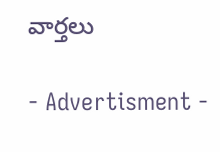వార్తలు

- Advertisment -